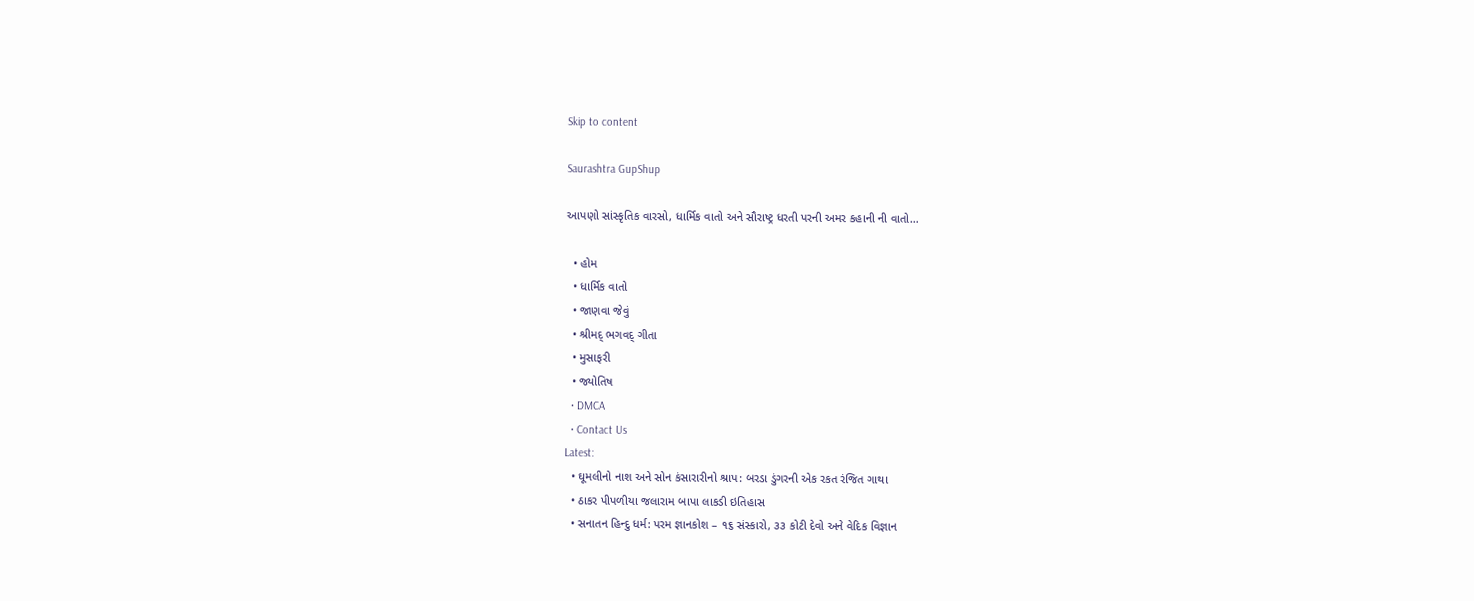Skip to content

Saurashtra GupShup

આપણો સાંસ્કૃતિક વારસો, ધાર્મિક વાતો અને સૌરાષ્ટ્ર ધરતી પરની અમર કહાની ની વાતો…

  • હોમ
  • ધાર્મિક વાતો
  • જાણવા જેવું
  • શ્રીમદ્ ભગવદ્ ગીતા
  • મુસાફરી
  • જ્યોતિષ
  • DMCA
  • Contact Us
Latest:
  • ઘૂમલીનો નાશ અને સોન કંસારારીનો શ્રાપ: બરડા ડુંગરની એક રકત રંજિત ગાથા
  • ઠાકર પીપળીયા જલારામ બાપા લાકડી ઇતિહાસ
  • સનાતન હિન્દુ ધર્મ: પરમ જ્ઞાનકોશ – ૧૬ સંસ્કારો, ૩૩ કોટી દેવો અને વેદિક વિજ્ઞાન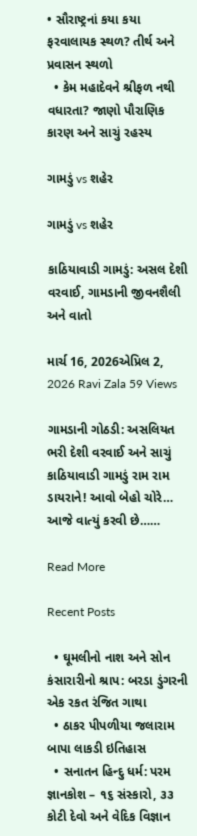• સૌરાષ્ટ્રનાં કયા કયા ફરવાલાયક સ્થળ? તીર્થ અને પ્રવાસન સ્થળો
  • કેમ મહાદેવને શ્રીફળ નથી વધારતા? જાણો પૌરાણિક કારણ અને સાચું રહસ્ય

ગામડું vs શહેર

ગામડું vs શહેર

કાઠિયાવાડી ગામડું: અસલ દેશી વરવાઈ, ગામડાની જીવનશૈલી અને વાતો

માર્ચ 16, 2026એપ્રિલ 2, 2026 Ravi Zala 59 Views

ગામડાની ગોઠડી: અસલિયત ભરી દેશી વરવાઈ અને સાચું કાઠિયાવાડી ગામડું રામ રામ ડાયરાને! આવો બેહો ચોરે… આજે વાત્યું કરવી છે……

Read More

Recent Posts

  • ઘૂમલીનો નાશ અને સોન કંસારારીનો શ્રાપ: બરડા ડુંગરની એક રકત રંજિત ગાથા
  • ઠાકર પીપળીયા જલારામ બાપા લાકડી ઇતિહાસ
  • સનાતન હિન્દુ ધર્મ: પરમ જ્ઞાનકોશ – ૧૬ સંસ્કારો, ૩૩ કોટી દેવો અને વેદિક વિજ્ઞાન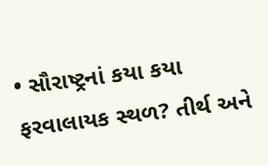• સૌરાષ્ટ્રનાં કયા કયા ફરવાલાયક સ્થળ? તીર્થ અને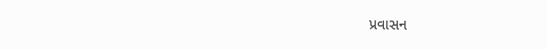પ્રવાસન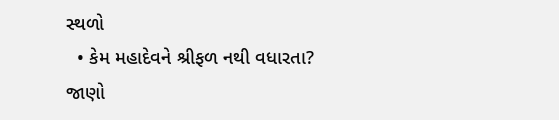સ્થળો
  • કેમ મહાદેવને શ્રીફળ નથી વધારતા? જાણો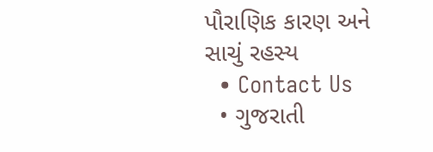પૌરાણિક કારણ અને સાચું રહસ્ય
  • Contact Us
  • ગુજરાતી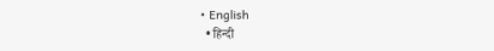• English
  • हिन्दी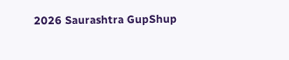2026 Saurashtra GupShup